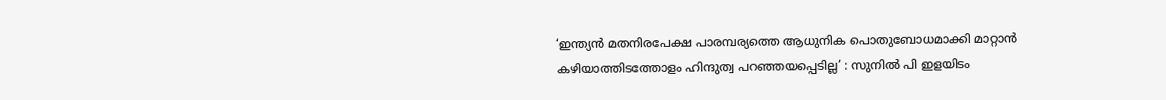‘ഇന്ത്യൻ മതനിരപേക്ഷ പാരമ്പര്യത്തെ ആധുനിക പൊതുബോധമാക്കി മാറ്റാൻ കഴിയാത്തിടത്തോളം ഹിന്ദുത്വ പറഞ്ഞയപ്പെടില്ല’ : സുനിൽ പി ഇളയിടം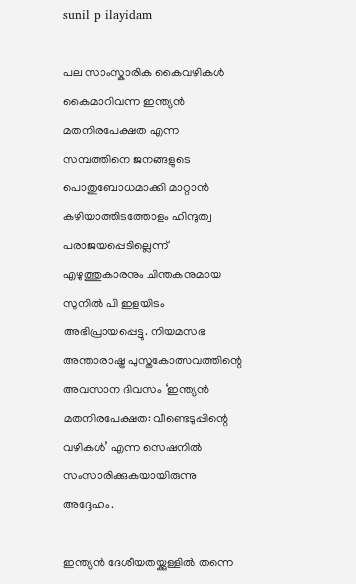sunil p ilayidam

പല സാംസ്കാരിക കൈവഴികൾ കൈമാറിവന്ന ഇന്ത്യൻ മതനിരപേക്ഷത എന്ന സമ്പത്തിനെ ജനങ്ങളുടെ പൊതുബോധമാക്കി മാറ്റാൻ കഴിയാത്തിടത്തോളം ഹിന്ദുത്വ പരാജയപ്പെടില്ലെന്ന് എഴുത്തുകാരനും ചിന്തകനുമായ സുനിൽ പി ഇളയിടം അഭിപ്രായപ്പെട്ടു. നിയമസഭ അന്താരാഷ്ട്ര പുസ്തകോത്സവത്തിന്റെ അവസാന ദിവസം ‘ഇന്ത്യൻ മതനിരപേക്ഷത: വീണ്ടെടുപ്പിന്റെ വഴികൾ’ എന്ന സെഷനിൽ സംസാരിക്കുകയായിരുന്നു അദ്ദേഹം.

ഇന്ത്യൻ ദേശീയതയ്ക്കുള്ളിൽ തന്നെ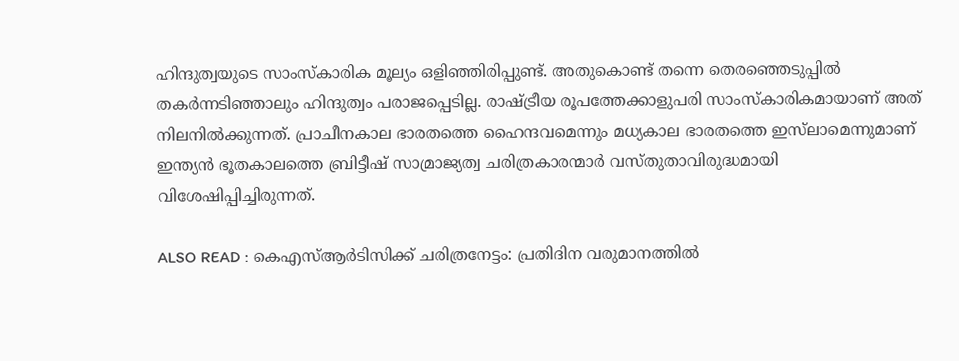ഹിന്ദുത്വയുടെ സാംസ്കാരിക മൂല്യം ഒളിഞ്ഞിരിപ്പുണ്ട്. അതുകൊണ്ട് തന്നെ തെരഞ്ഞെടുപ്പിൽ തകർന്നടിഞ്ഞാലും ഹിന്ദുത്വം പരാജപ്പെടില്ല. രാഷ്ട്രീയ രൂപത്തേക്കാളുപരി സാംസ്കാരികമായാണ് അത്‌ നിലനിൽക്കുന്നത്. പ്രാചീനകാല ഭാരതത്തെ ഹൈന്ദവമെന്നും മധ്യകാല ഭാരതത്തെ ഇസ്‌ലാമെന്നുമാണ് ഇന്ത്യൻ ഭൂതകാലത്തെ ബ്രിട്ടീഷ് സാമ്രാജ്യത്വ ചരിത്രകാരന്മാർ വസ്തുതാവിരുദ്ധമായി വിശേഷിപ്പിച്ചിരുന്നത്.

ALSO READ : കെഎസ്ആർടിസിക്ക് ചരിത്രനേട്ടം: പ്രതിദിന വരുമാനത്തിൽ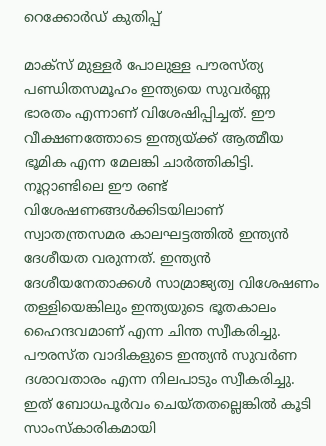റെക്കോർഡ് കുതിപ്പ്

മാക്സ് മുള്ളർ പോലുള്ള പൗരസ്ത്യ പണ്ഡിതസമൂഹം ഇന്ത്യയെ സുവർണ്ണ ഭാരതം എന്നാണ് വിശേഷിപ്പിച്ചത്. ഈ വീക്ഷണത്തോടെ ഇന്ത്യയ്ക്ക് ആത്മീയ ഭൂമിക എന്ന മേലങ്കി ചാർത്തികിട്ടി. നൂറ്റാണ്ടിലെ ഈ രണ്ട് വിശേഷണങ്ങൾക്കിടയിലാണ് സ്വാതന്ത്രസമര കാലഘട്ടത്തിൽ ഇന്ത്യൻ ദേശീയത വരുന്നത്. ഇന്ത്യൻ ദേശീയനേതാക്കൾ സാമ്രാജ്യത്വ വിശേഷണം തള്ളിയെങ്കിലും ഇന്ത്യയുടെ ഭൂതകാലം ഹൈന്ദവമാണ് എന്ന ചിന്ത സ്വീകരിച്ചു. പൗരസ്ത വാദികളുടെ ഇന്ത്യൻ സുവർണ ദശാവതാരം എന്ന നിലപാടും സ്വീകരിച്ചു. ഇത് ബോധപൂർവം ചെയ്തതല്ലെങ്കിൽ കൂടി സാംസ്കാരികമായി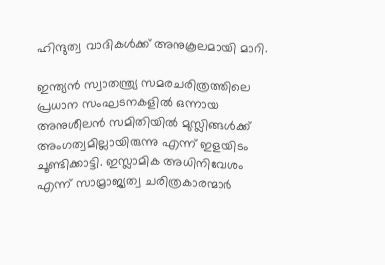ഹിന്ദുത്വ വാദികൾക്ക് അനുകൂലമായി മാറി.

ഇന്ത്യൻ സ്വാതന്ത്ര്യ സമരചരിത്രത്തിലെ പ്രധാന സംഘടനകളിൽ ഒന്നായ അനുശീലൻ സമിതിയിൽ മുസ്ലിങ്ങൾക്ക് അംഗത്വമില്ലായിരുന്നു എന്ന് ഇളയിടം ചൂണ്ടിക്കാട്ടി. ഇസ്ലാമിക അധിനിവേശം എന്ന് സാമ്രാജ്യത്വ ചരിത്രകാരന്മാർ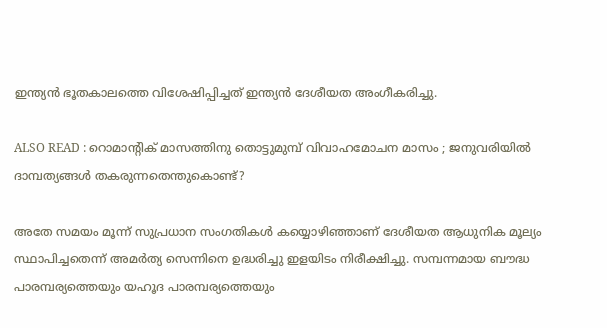ഇന്ത്യൻ ഭൂതകാലത്തെ വിശേഷിപ്പിച്ചത് ഇന്ത്യൻ ദേശീയത അംഗീകരിച്ചു.

ALSO READ : റൊമാന്റിക് മാസത്തിനു തൊട്ടുമുമ്പ് വിവാഹമോചന മാസം ; ജനുവരിയിൽ ദാമ്പത്യങ്ങൾ തകരുന്നതെന്തുകൊണ്ട്?

അതേ സമയം മൂന്ന് സുപ്രധാന സംഗതികൾ കയ്യൊഴിഞ്ഞാണ് ദേശീയത ആധുനിക മൂല്യം സ്ഥാപിച്ചതെന്ന് അമർത്യ സെന്നിനെ ഉദ്ധരിച്ചു ഇളയിടം നിരീക്ഷിച്ചു. സമ്പന്നമായ ബൗദ്ധ പാരമ്പര്യത്തെയും യഹൂദ പാരമ്പര്യത്തെയും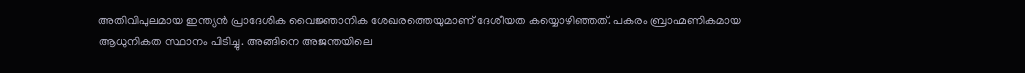അതിവിപുലമായ ഇന്ത്യൻ പ്രാദേശിക വൈജ്ഞാനിക ശേഖരത്തെയുമാണ് ദേശീയത കയ്യൊഴിഞ്ഞത്. പകരം ബ്രാഹ്മണികമായ ആധുനികത സ്ഥാനം പിടിച്ചു. അങ്ങിനെ അജന്തയിലെ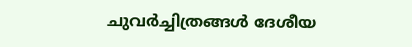ചുവർച്ചിത്രങ്ങൾ ദേശീയ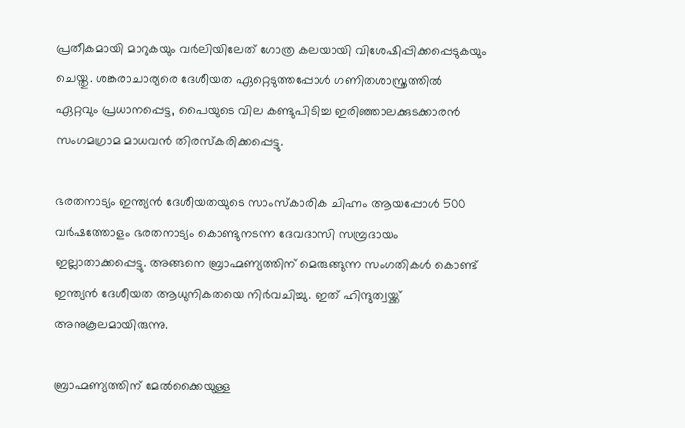പ്രതീകമായി മാറുകയും വർലിയിലേത് ഗോത്ര കലയായി വിശേഷിപ്പിക്കപ്പെടുകയും ചെയ്തു. ശങ്കരാചാര്യരെ ദേശീയത ഏറ്റെടുത്തപ്പോൾ ഗണിതശാസ്ത്രത്തിൽ ഏറ്റവും പ്രധാനപ്പെട്ട, പൈയുടെ വില കണ്ടുപിടിച്ച ഇരിഞ്ഞാലക്കുടക്കാരൻ സംഗമഗ്രാമ മാധവൻ തിരസ്കരിക്കപ്പെട്ടു.

ഭരതനാട്യം ഇന്ത്യൻ ദേശീയതയുടെ സാംസ്കാരിക ചിഹ്നം ആയപ്പോൾ 500 വർഷത്തോളം ഭരതനാട്യം കൊണ്ടുനടന്ന ദേവദാസി സമ്പ്രദായം ഇല്ലാതാക്കപ്പെട്ടു. അങ്ങനെ ബ്രാഹ്മണ്യത്തിന് മെരുങ്ങുന്ന സംഗതികൾ കൊണ്ട് ഇന്ത്യൻ ദേശീയത ആധുനികതയെ നിർവചിച്ചു. ഇത് ഹിന്ദുത്വയ്ക്ക് അനുകൂലമായിരുന്നു.

ബ്രാഹ്മണ്യത്തിന് മേൽക്കൈയുള്ള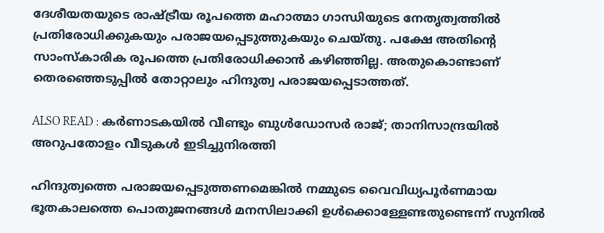ദേശീയതയുടെ രാഷ്ട്രീയ രൂപത്തെ മഹാത്മാ ഗാന്ധിയുടെ നേതൃത്വത്തിൽ പ്രതിരോധിക്കുകയും പരാജയപ്പെടുത്തുകയും ചെയ്തു. പക്ഷേ അതിന്റെ സാംസ്കാരിക രൂപത്തെ പ്രതിരോധിക്കാൻ കഴിഞ്ഞില്ല. അതുകൊണ്ടാണ് തെരഞ്ഞെടുപ്പിൽ തോറ്റാലും ഹിന്ദുത്വ പരാജയപ്പെടാത്തത്.

ALSO READ : കർണാടകയിൽ വീണ്ടും ബുൾഡോസർ രാജ്; താനിസാന്ദ്രയിൽ അറുപതോളം വീടുകൾ ഇടിച്ചുനിരത്തി

ഹിന്ദുത്വത്തെ പരാജയപ്പെടുത്തണമെങ്കിൽ നമ്മുടെ വൈവിധ്യപൂർണമായ ഭൂതകാലത്തെ പൊതുജനങ്ങൾ മനസിലാക്കി ഉൾക്കൊള്ളേണ്ടതുണ്ടെന്ന് സുനിൽ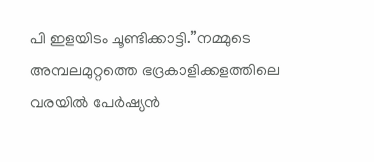പി ഇളയിടം ചൂണ്ടിക്കാട്ടി.”നമ്മുടെ അമ്പലമുറ്റത്തെ ഭദ്രകാളിക്കളത്തിലെ വരയിൽ പേർഷ്യൻ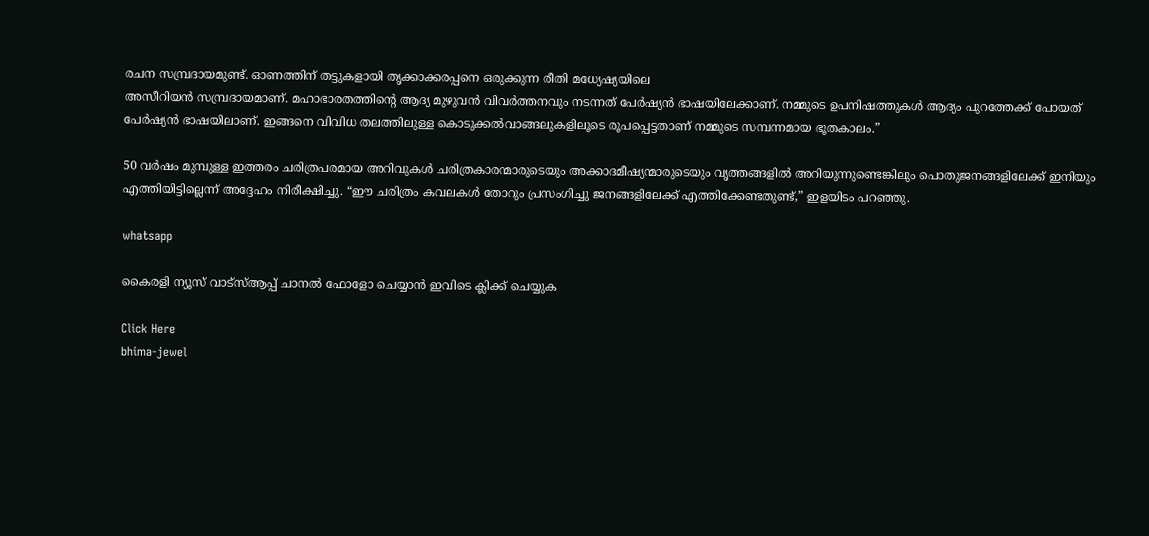രചന സമ്പ്രദായമുണ്ട്. ഓണത്തിന് തട്ടുകളായി തൃക്കാക്കരപ്പനെ ഒരുക്കുന്ന രീതി മധ്യേഷ്യയിലെ
അസീറിയൻ സമ്പ്രദായമാണ്. മഹാഭാരതത്തിന്റെ ആദ്യ മുഴുവൻ വിവർത്തനവും നടന്നത് പേർഷ്യൻ ഭാഷയിലേക്കാണ്. നമ്മുടെ ഉപനിഷത്തുകൾ ആദ്യം പുറത്തേക്ക് പോയത് പേർഷ്യൻ ഭാഷയിലാണ്. ഇങ്ങനെ വിവിധ തലത്തിലുള്ള കൊടുക്കൽവാങ്ങലുകളിലൂടെ രൂപപ്പെട്ടതാണ് നമ്മുടെ സമ്പന്നമായ ഭൂതകാലം.”

50 വർഷം മുമ്പുള്ള ഇത്തരം ചരിത്രപരമായ അറിവുകൾ ചരിത്രകാരന്മാരുടെയും അക്കാദമീഷ്യന്മാരുടെയും വൃത്തങ്ങളിൽ അറിയുന്നുണ്ടെങ്കിലും പൊതുജനങ്ങളിലേക്ക് ഇനിയും എത്തിയിട്ടില്ലെന്ന് അദ്ദേഹം നിരീക്ഷിച്ചു. “ഈ ചരിത്രം കവലകൾ തോറും പ്രസംഗിച്ചു ജനങ്ങളിലേക്ക് എത്തിക്കേണ്ടതുണ്ട്,” ഇളയിടം പറഞ്ഞു.

whatsapp

കൈരളി ന്യൂസ് വാട്‌സ്ആപ്പ് ചാനല്‍ ഫോളോ ചെയ്യാന്‍ ഇവിടെ ക്ലിക്ക് ചെയ്യുക

Click Here
bhima-jewel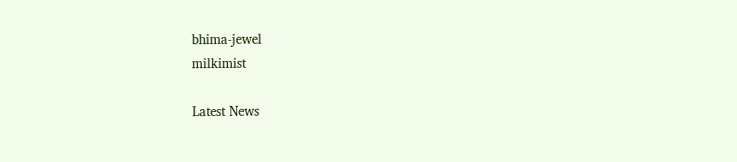bhima-jewel
milkimist

Latest News